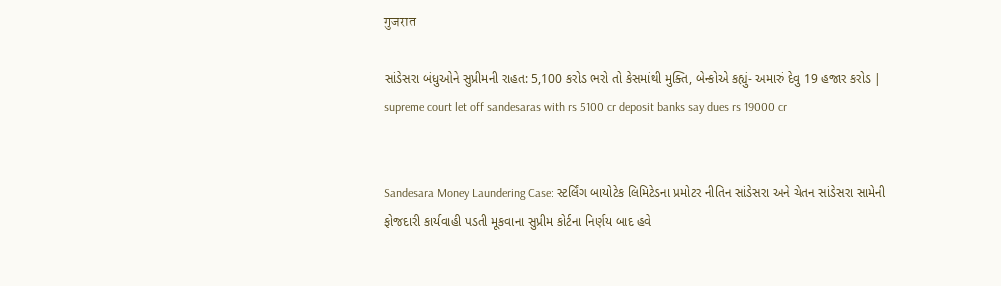गुजरात

સાંડેસરા બંધુઓને સુપ્રીમની રાહત: 5,100 કરોડ ભરો તો કેસમાંથી મુક્તિ, બેન્કોએ કહ્યું- અમારું દેવુ 19 હજાર કરોડ | supreme court let off sandesaras with rs 5100 cr deposit banks say dues rs 19000 cr


Sandesara Money Laundering Case: સ્ટર્લિંગ બાયોટેક લિમિટેડના પ્રમોટર નીતિન સાંડેસરા અને ચેતન સાંડેસરા સામેની ફોજદારી કાર્યવાહી પડતી મૂકવાના સુપ્રીમ કોર્ટના નિર્ણય બાદ હવે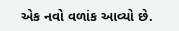એક નવો વળાંક આવ્યો છે.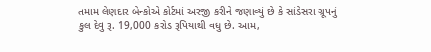તમામ લેણદાર બેન્કોએ કોર્ટમાં અરજી કરીને જણાવ્યું છે કે સાંડેસરા ગ્રૂપનું કુલ દેવુ રૂ. 19,000 કરોડ રૂપિયાથી વધુ છે. આમ,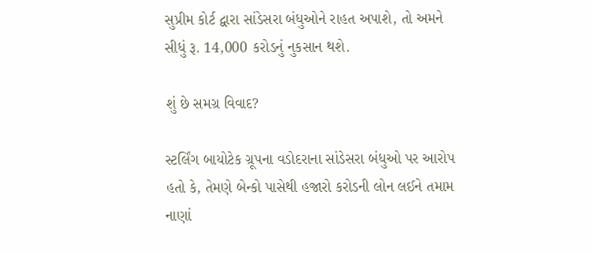સુપ્રીમ કોર્ટ દ્વારા સાંડેસરા બંધુઓને રાહત અપાશે, તો અમને સીધું રૂ. 14,000 કરોડનું નુકસાન થશે.

શું છે સમગ્ર વિવાદ?

સ્ટર્લિંગ બાયોટેક ગ્રૂપના વડોદરાના સાંડેસરા બંધુઓ પર આરોપ હતો કે, તેમણે બેન્કો પાસેથી હજારો કરોડની લોન લઈને તમામ નાણાં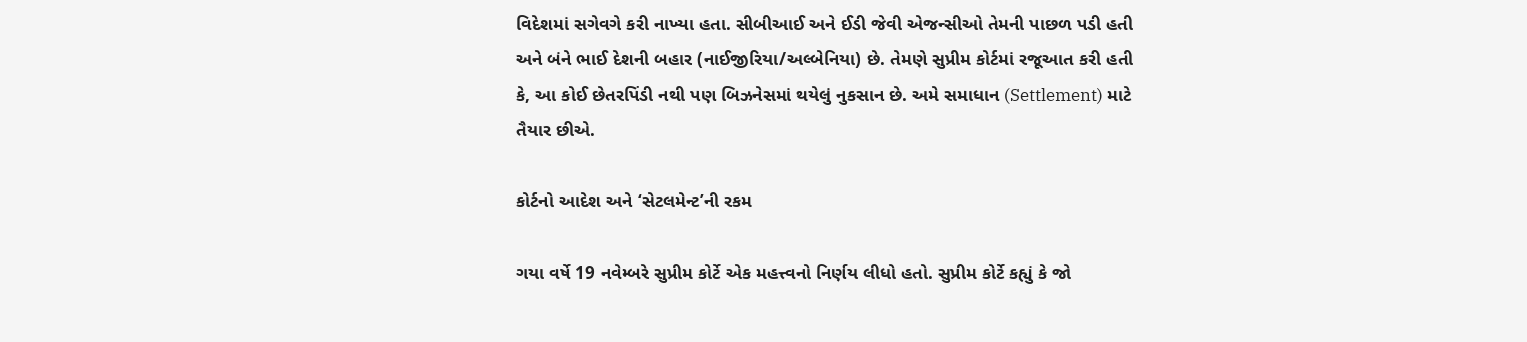વિદેશમાં સગેવગે કરી નાખ્યા હતા. સીબીઆઈ અને ઈડી જેવી એજન્સીઓ તેમની પાછળ પડી હતી અને બંને ભાઈ દેશની બહાર (નાઈજીરિયા/અલ્બેનિયા) છે. તેમણે સુપ્રીમ કોર્ટમાં રજૂઆત કરી હતી કે, આ કોઈ છેતરપિંડી નથી પણ બિઝનેસમાં થયેલું નુકસાન છે. અમે સમાધાન (Settlement) માટે તૈયાર છીએ.

કોર્ટનો આદેશ અને ‘સેટલમેન્ટ’ની રકમ

ગયા વર્ષે 19 નવેમ્બરે સુપ્રીમ કોર્ટે એક મહત્ત્વનો નિર્ણય લીધો હતો. સુપ્રીમ કોર્ટે કહ્યું કે જો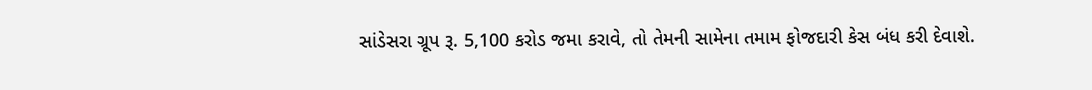સાંડેસરા ગ્રૂપ રૂ. 5,100 કરોડ જમા કરાવે, તો તેમની સામેના તમામ ફોજદારી કેસ બંધ કરી દેવાશે.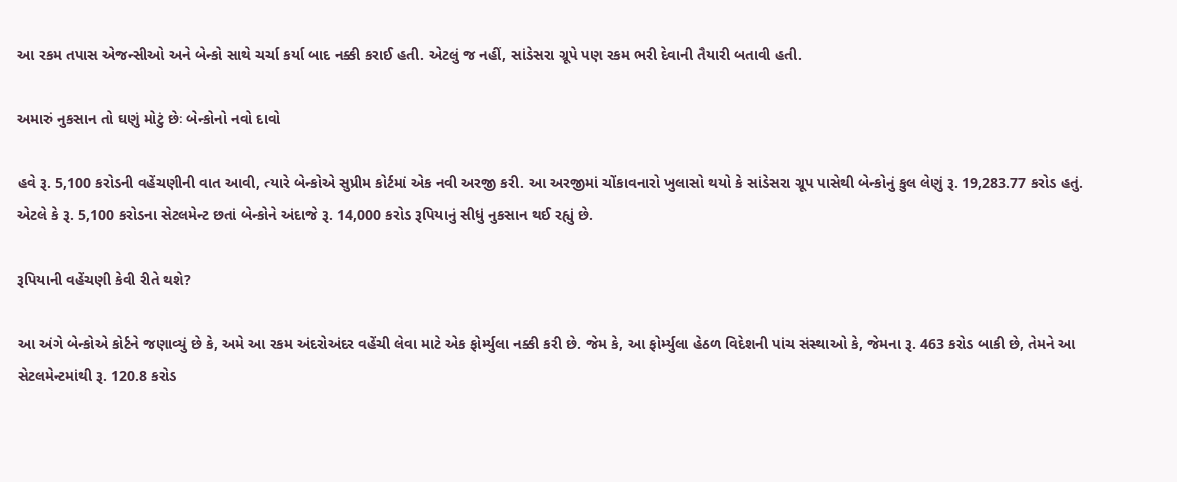આ રકમ તપાસ એજન્સીઓ અને બેન્કો સાથે ચર્ચા કર્યા બાદ નક્કી કરાઈ હતી. એટલું જ નહીં, સાંડેસરા ગ્રૂપે પણ રકમ ભરી દેવાની તૈયારી બતાવી હતી.

અમારું નુકસાન તો ઘણું મોટું છેઃ બેન્કોનો નવો દાવો

હવે રૂ. 5,100 કરોડની વહેંચણીની વાત આવી, ત્યારે બેન્કોએ સુપ્રીમ કોર્ટમાં એક નવી અરજી કરી. આ અરજીમાં ચોંકાવનારો ખુલાસો થયો કે સાંડેસરા ગ્રૂપ પાસેથી બેન્કોનું કુલ લેણું રૂ. 19,283.77 કરોડ હતું. એટલે કે રૂ. 5,100 કરોડના સેટલમેન્ટ છતાં બેન્કોને અંદાજે રૂ. 14,000 કરોડ રૂપિયાનું સીધું નુકસાન થઈ રહ્યું છે.

રૂપિયાની વહેંચણી કેવી રીતે થશે?

આ અંગે બેન્કોએ કોર્ટને જણાવ્યું છે કે, અમે આ રકમ અંદરોઅંદર વહેંચી લેવા માટે એક ફોર્મ્યુલા નક્કી કરી છે. જેમ કે, આ ફોર્મ્યુલા હેઠળ વિદેશની પાંચ સંસ્થાઓ કે, જેમના રૂ. 463 કરોડ બાકી છે, તેમને આ સેટલમેન્ટમાંથી રૂ. 120.8 કરોડ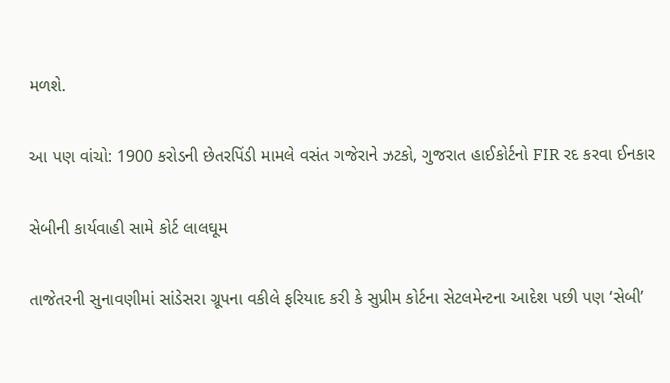મળશે.

આ પણ વાંચો: 1900 કરોડની છેતરપિંડી મામલે વસંત ગજેરાને ઝટકો, ગુજરાત હાઈકોર્ટનો FIR રદ કરવા ઈનકાર

સેબીની કાર્યવાહી સામે કોર્ટ લાલઘૂમ

તાજેતરની સુનાવણીમાં સાંડેસરા ગ્રૂપના વકીલે ફરિયાદ કરી કે સુપ્રીમ કોર્ટના સેટલમેન્ટના આદેશ પછી પણ ‘સેબી’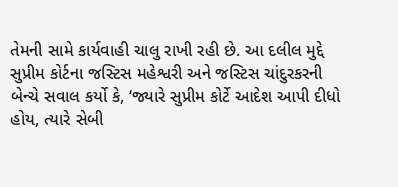તેમની સામે કાર્યવાહી ચાલુ રાખી રહી છે. આ દલીલ મુદ્દે સુપ્રીમ કોર્ટના જસ્ટિસ મહેશ્વરી અને જસ્ટિસ ચાંદુરકરની બેન્ચે સવાલ કર્યો કે, ‘જ્યારે સુપ્રીમ કોર્ટે આદેશ આપી દીધો હોય, ત્યારે સેબી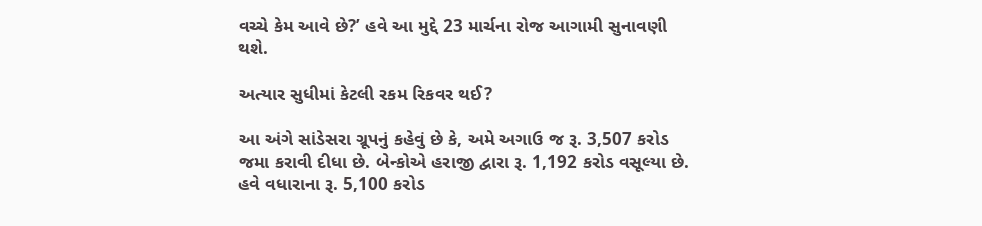વચ્ચે કેમ આવે છે?’ હવે આ મુદ્દે 23 માર્ચના રોજ આગામી સુનાવણી થશે.

અત્યાર સુધીમાં કેટલી રકમ રિકવર થઈ?

આ અંગે સાંડેસરા ગ્રૂપનું કહેવું છે કે, અમે અગાઉ જ રૂ. 3,507 કરોડ જમા કરાવી દીધા છે. બેન્કોએ હરાજી દ્વારા રૂ. 1,192 કરોડ વસૂલ્યા છે. હવે વધારાના રૂ. 5,100 કરોડ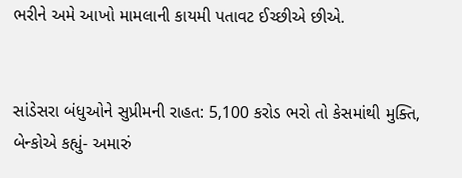ભરીને અમે આખો મામલાની કાયમી પતાવટ ઈચ્છીએ છીએ.


સાંડેસરા બંધુઓને સુપ્રીમની રાહત: 5,100 કરોડ ભરો તો કેસમાંથી મુક્તિ, બેન્કોએ કહ્યું- અમારું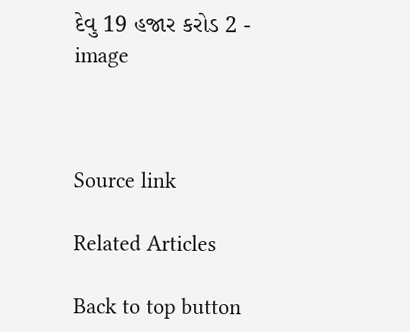દેવુ 19 હજાર કરોડ 2 - image



Source link

Related Articles

Back to top button